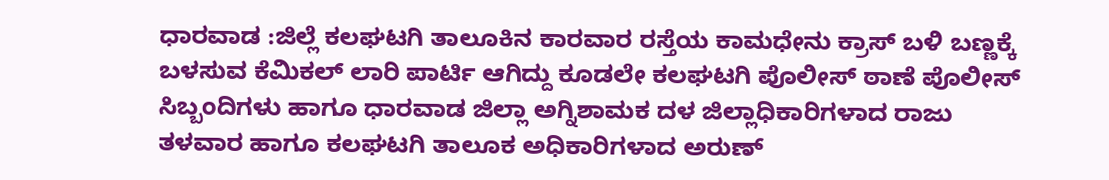ಧಾರವಾಡ :ಜಿಲ್ಲೆ ಕಲಘಟಗಿ ತಾಲೂಕಿನ ಕಾರವಾರ ರಸ್ತೆಯ ಕಾಮಧೇನು ಕ್ರಾಸ್ ಬಳಿ ಬಣ್ಣಕ್ಕೆ ಬಳಸುವ ಕೆಮಿಕಲ್ ಲಾರಿ ಪಾರ್ಟಿ ಆಗಿದ್ದು ಕೂಡಲೇ ಕಲಘಟಗಿ ಪೊಲೀಸ್ ಠಾಣೆ ಪೊಲೀಸ್ ಸಿಬ್ಬಂದಿಗಳು ಹಾಗೂ ಧಾರವಾಡ ಜಿಲ್ಲಾ ಅಗ್ನಿಶಾಮಕ ದಳ ಜಿಲ್ಲಾಧಿಕಾರಿಗಳಾದ ರಾಜು ತಳವಾರ ಹಾಗೂ ಕಲಘಟಗಿ ತಾಲೂಕ ಅಧಿಕಾರಿಗಳಾದ ಅರುಣ್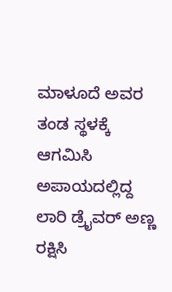ಮಾಳೂದೆ ಅವರ ತಂಡ ಸ್ಥಳಕ್ಕೆ ಆಗಮಿಸಿ ಅಪಾಯದಲ್ಲಿದ್ದ ಲಾರಿ ಡ್ರೈವರ್ ಅಣ್ಣ ರಕ್ಷಿಸಿ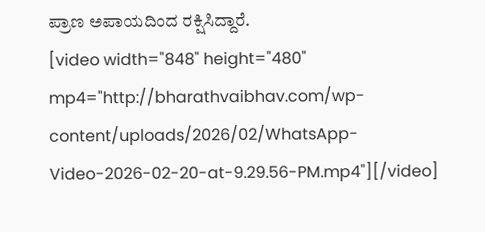ಪ್ರಾಣ ಅಪಾಯದಿಂದ ರಕ್ಷಿಸಿದ್ದಾರೆ.
[video width="848" height="480" mp4="http://bharathvaibhav.com/wp-content/uploads/2026/02/WhatsApp-Video-2026-02-20-at-9.29.56-PM.mp4"][/video]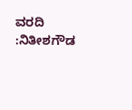ವರದಿ :ನಿತೀಶಗೌಡ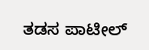ತಡಸ ಪಾಟೀಲ್